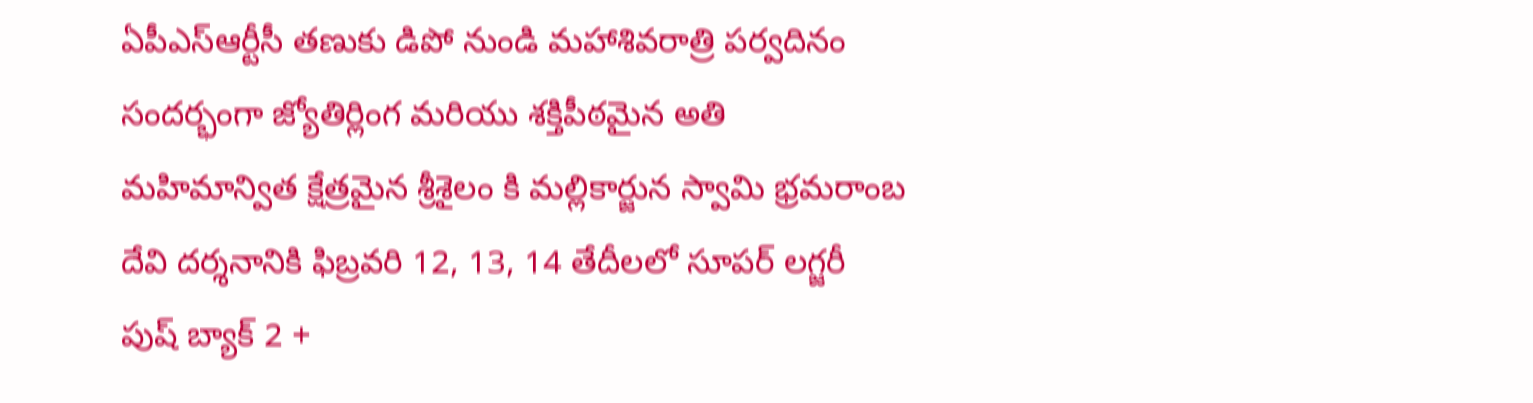ఏపీఎస్ఆర్టీసీ తణుకు డిపో నుండి మహాశివరాత్రి పర్వదినం సందర్భంగా జ్యోతిర్లింగ మరియు శక్తిపీఠమైన అతి మహిమాన్విత క్షేత్రమైన శ్రీశైలం కి మల్లికార్జున స్వామి భ్రమరాంబ దేవి దర్శనానికి ఫిబ్రవరి 12, 13, 14 తేదీలలో సూపర్ లగ్జరీ పుష్ బ్యాక్ 2 +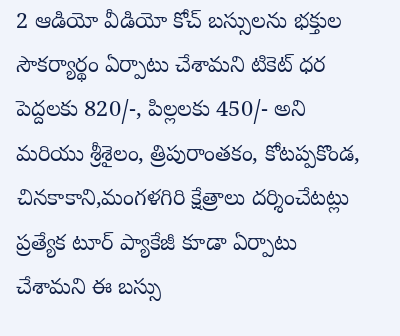2 ఆడియో వీడియో కోచ్ బస్సులను భక్తుల సౌకర్యార్థం ఏర్పాటు చేశామని టికెట్ ధర పెద్దలకు 820/-, పిల్లలకు 450/- అని మరియు శ్రీశైలం, త్రిపురాంతకం, కోటప్పకొండ, చినకాకాని,మంగళగిరి క్షేత్రాలు దర్శించేటట్లు ప్రత్యేక టూర్ ప్యాకేజీ కూడా ఏర్పాటు చేశామని ఈ బస్సు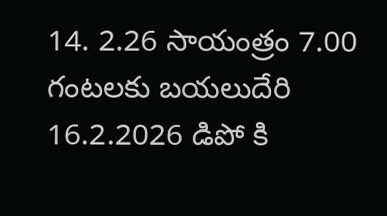14. 2.26 సాయంత్రం 7.00 గంటలకు బయలుదేరి 16.2.2026 డిపో కి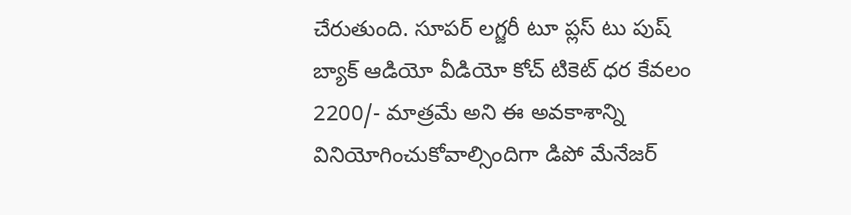చేరుతుంది. సూపర్ లగ్జరీ టూ ప్లస్ టు పుష్ బ్యాక్ ఆడియో వీడియో కోచ్ టికెట్ ధర కేవలం 2200/- మాత్రమే అని ఈ అవకాశాన్ని వినియోగించుకోవాల్సిందిగా డిపో మేనేజర్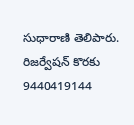సుధారాణి తెలిపారు. రిజర్వేషన్ కొరకు 9440419144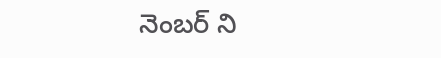నెంబర్ ని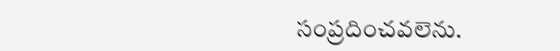సంప్రదించవలెను.